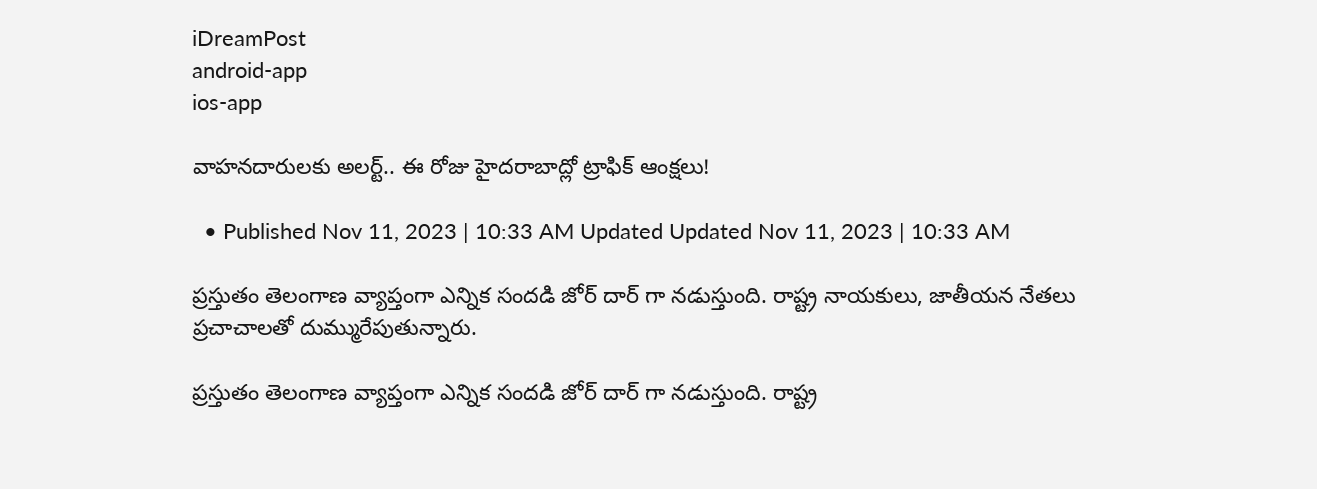iDreamPost
android-app
ios-app

వాహనదారులకు అలర్ట్.. ఈ రోజు హైదరాబాద్లో ట్రాఫిక్ ఆంక్షలు!

  • Published Nov 11, 2023 | 10:33 AM Updated Updated Nov 11, 2023 | 10:33 AM

ప్రస్తుతం తెలంగాణ వ్యాప్తంగా ఎన్నిక సందడి జోర్ దార్ గా నడుస్తుంది. రాష్ట్ర నాయకులు, జాతీయన నేతలు ప్రచాచాలతో దుమ్మురేపుతున్నారు.

ప్రస్తుతం తెలంగాణ వ్యాప్తంగా ఎన్నిక సందడి జోర్ దార్ గా నడుస్తుంది. రాష్ట్ర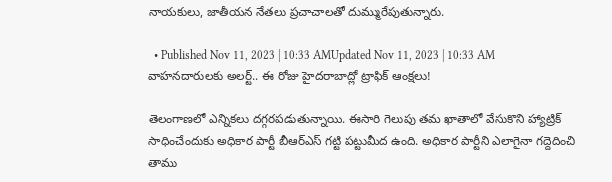నాయకులు, జాతీయన నేతలు ప్రచాచాలతో దుమ్మురేపుతున్నారు.

  • Published Nov 11, 2023 | 10:33 AMUpdated Nov 11, 2023 | 10:33 AM
వాహనదారులకు అలర్ట్.. ఈ రోజు హైదరాబాద్లో ట్రాఫిక్ ఆంక్షలు!

తెలంగాణలో ఎన్నికలు దగ్గరపడుతున్నాయి. ఈసారి గెలుపు తమ ఖాతాలో వేసుకొని హ్యాట్రిక్ సాధించేందుకు అధికార పార్టీ బీఆర్ఎస్ గట్టి పట్టుమీద ఉంది. అధికార పార్టీని ఎలాగైనా గద్దెదించి తాము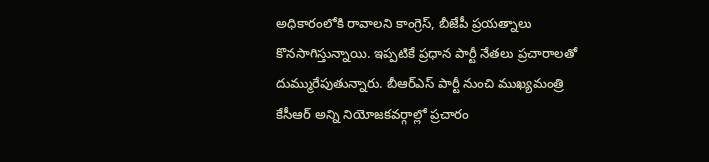అధికారంలోకి రావాలని కాంగ్రెస్, బీజేపీ ప్రయత్నాలు కొనసాగిస్తున్నాయి. ఇప్పటికే ప్రధాన పార్టీ నేతలు ప్రచారాలతో దుమ్మురేపుతున్నారు. బీఆర్ఎస్ పార్టీ నుంచి ముఖ్యమంత్రి కేసీఆర్ అన్ని నియోజకవర్గాల్లో ప్రచారం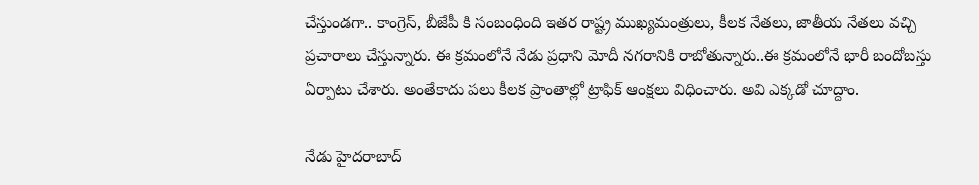చేస్తుండగా.. కాంగ్రెస్, బీజేపీ కి సంబంధింది ఇతర రాష్ట్ర ముఖ్యమంత్రులు, కీలక నేతలు, జాతీయ నేతలు వచ్చి ప్రచారాలు చేస్తున్నారు. ఈ క్రమంలోనే నేడు ప్రధాని మోదీ నగరానికి రాబోతున్నారు..ఈ క్రమంలోనే భారీ బందోబస్తు ఏర్పాటు చేశారు. అంతేకాదు పలు కీలక ప్రాంతాల్లో ట్రాఫిక్ ఆంక్షలు విధించారు. అవి ఎక్కడో చూద్దాం.

నేడు హైదరాబాద్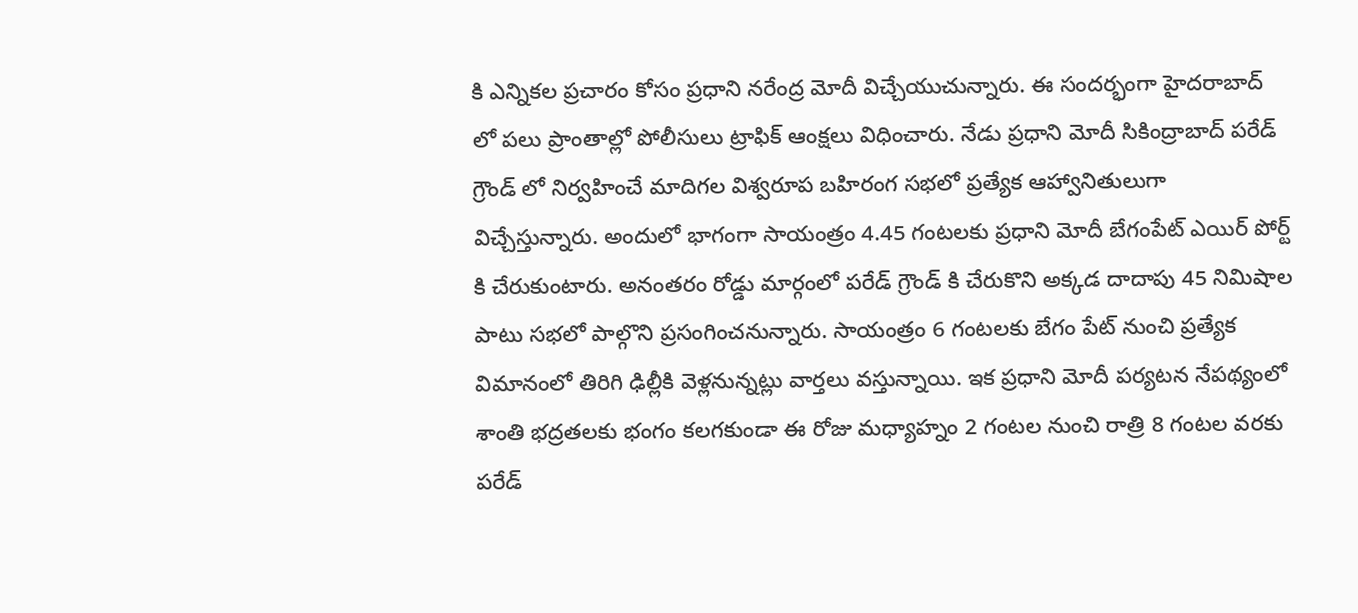కి ఎన్నికల ప్రచారం కోసం ప్రధాని నరేంద్ర మోదీ విచ్చేయుచున్నారు. ఈ సందర్భంగా హైదరాబాద్ లో పలు ప్రాంతాల్లో పోలీసులు ట్రాఫిక్ ఆంక్షలు విధించారు. నేడు ప్రధాని మోదీ సికింద్రాబాద్ పరేడ్ గ్రౌండ్ లో నిర్వహించే మాదిగల విశ్వరూప బహిరంగ సభలో ప్రత్యేక ఆహ్వానితులుగా విచ్చేస్తున్నారు. అందులో భాగంగా సాయంత్రం 4.45 గంటలకు ప్రధాని మోదీ బేగంపేట్ ఎయిర్ పోర్ట్ కి చేరుకుంటారు. అనంతరం రోడ్డు మార్గంలో పరేడ్ గ్రౌండ్ కి చేరుకొని అక్కడ దాదాపు 45 నిమిషాల పాటు సభలో పాల్గొని ప్రసంగించనున్నారు. సాయంత్రం 6 గంటలకు బేగం పేట్ నుంచి ప్రత్యేక విమానంలో తిరిగి ఢిల్లీకి వెళ్లనున్నట్లు వార్తలు వస్తున్నాయి. ఇక ప్రధాని మోదీ పర్యటన నేపథ్యంలో శాంతి భద్రతలకు భంగం కలగకుండా ఈ రోజు మధ్యాహ్నం 2 గంటల నుంచి రాత్రి 8 గంటల వరకు పరేడ్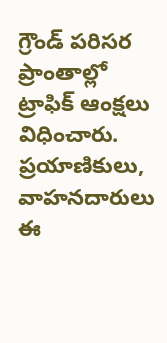గ్రౌండ్ పరిసర ప్రాంతాల్లో ట్రాఫిక్ ఆంక్షలు విధించారు. ప్రయాణికులు, వాహనదారులు ఈ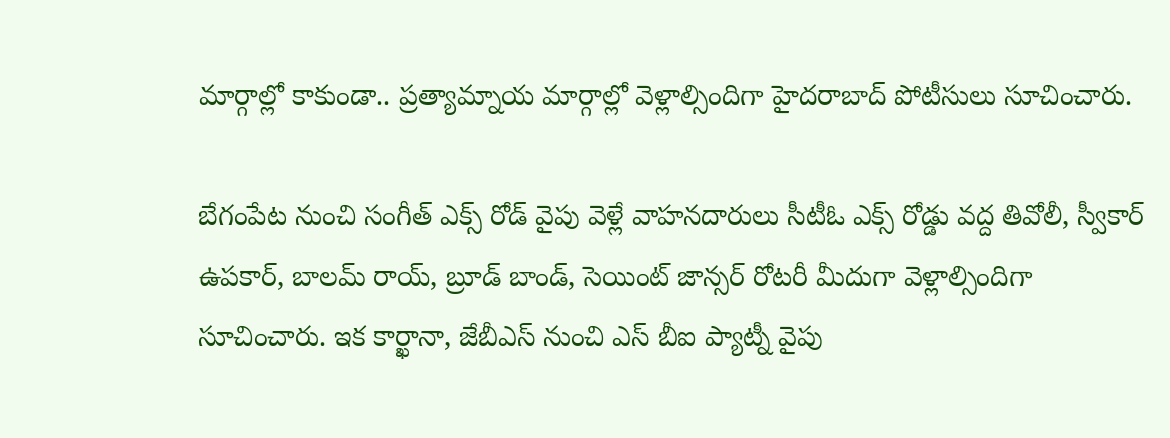మార్గాల్లో కాకుండా.. ప్రత్యామ్నాయ మార్గాల్లో వెళ్లాల్సిందిగా హైదరాబాద్ పోటీసులు సూచించారు.

బేగంపేట నుంచి సంగీత్ ఎక్స్ రోడ్ వైపు వెళ్లే వాహనదారులు సీటీఓ ఎక్స్ రోడ్డు వద్ద తివోలీ, స్వీకార్ ఉపకార్, బాలమ్ రాయ్, బ్రూడ్ బాండ్, సెయింట్ జాన్సర్ రోటరీ మీదుగా వెళ్లాల్సిందిగా సూచించారు. ఇక కార్ఖానా, జేబీఎస్ నుంచి ఎస్ బీఐ ప్యాట్నీ వైపు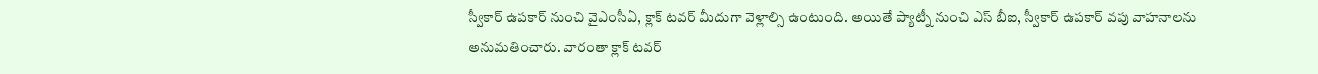స్వీకార్ ఉపకార్ నుంచి వైఎంసీఏ, క్లాక్ టవర్ మీదుగా వెళ్లాల్సి ఉంటుంది. అయితే ప్యాట్నీ నుంచి ఎస్ బీఐ, స్వీకార్ ఉపకార్ వపు వాహనాలను అనుమతించారు. వారంతా క్లాక్ టవర్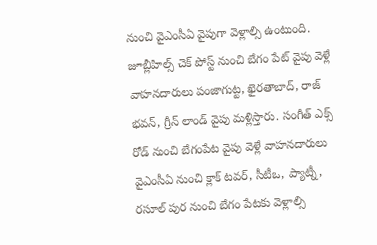నుంచి వైఎంసీఏ వైపుగా వెళ్లాల్సి ఉంటుంది. జూబ్లీహిల్స్ చెక్ పోస్ట్ నుంచి బేగం పేట్ వైపు వెళ్లే వాహనదారులు పంజాగుట్ట, ఖైరతాబాద్, రాజ్ భవన్, గ్రీన్ లాండ్ వైపు మళ్లిస్తారు. సంగీత్ ఎక్స్ రోడ్ నుంచి బేగంపేట వైపు వెళ్లే వాహనదారులు వైఎంసీఏ నుంచి క్లాక్ టవర్, సీటీఒ, ప్యాట్నీ, రసూల్ పుర నుంచి బేగం పేటకు వెళ్లాల్సి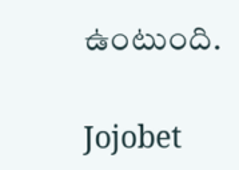ఉంటుంది.

Jojobet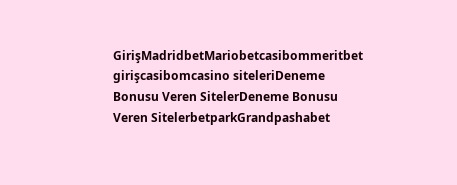GirişMadridbetMariobetcasibommeritbet girişcasibomcasino siteleriDeneme Bonusu Veren SitelerDeneme Bonusu Veren SitelerbetparkGrandpashabet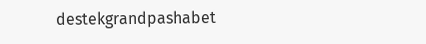destekgrandpashabet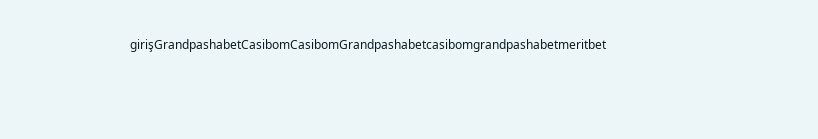girişGrandpashabetCasibomCasibomGrandpashabetcasibomgrandpashabetmeritbet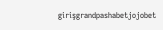girişgrandpashabetjojobet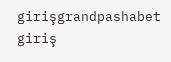girişgrandpashabet giriş